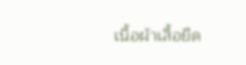เนื้อผ้าเสื้อยืด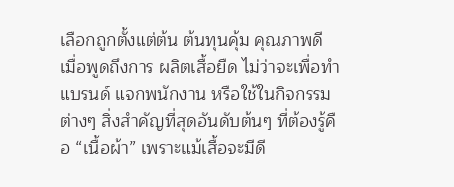เลือกถูกตั้งแต่ต้น ต้นทุนคุ้ม คุณภาพดี
เมื่อพูดถึงการ ผลิตเสื้อยืด ไม่ว่าจะเพื่อทำแบรนด์ แจกพนักงาน หรือใช้ในกิจกรรมต่างๆ สิ่งสำคัญที่สุดอันดับต้นๆ ที่ต้องรู้คือ “เนื้อผ้า” เพราะแม้เสื้อจะมีดี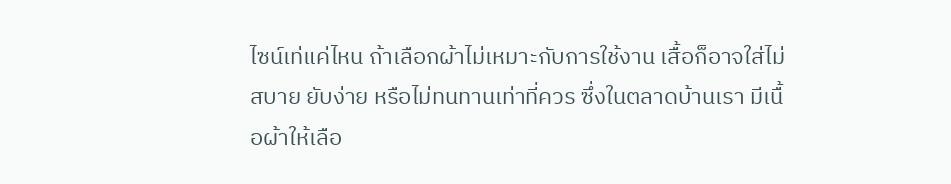ไซน์เท่แค่ไหน ถ้าเลือกผ้าไม่เหมาะกับการใช้งาน เสื้อก็อาจใส่ไม่สบาย ยับง่าย หรือไม่ทนทานเท่าที่ควร ซึ่งในตลาดบ้านเรา มีเนื้อผ้าให้เลือ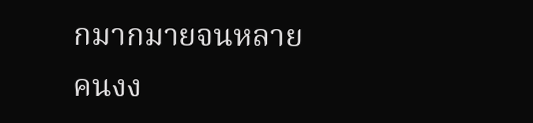กมากมายจนหลายคนงง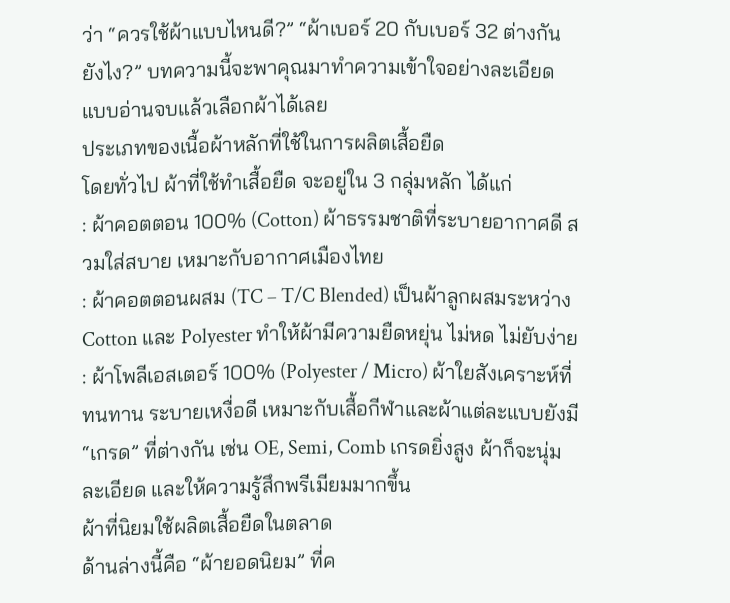ว่า “ควรใช้ผ้าแบบไหนดี?” “ผ้าเบอร์ 20 กับเบอร์ 32 ต่างกันยังไง?” บทความนี้จะพาคุณมาทำความเข้าใจอย่างละเอียด แบบอ่านจบแล้วเลือกผ้าได้เลย
ประเภทของเนื้อผ้าหลักที่ใช้ในการผลิตเสื้อยืด
โดยทั่วไป ผ้าที่ใช้ทำเสื้อยืด จะอยู่ใน 3 กลุ่มหลัก ได้แก่
: ผ้าคอตตอน 100% (Cotton) ผ้าธรรมชาติที่ระบายอากาศดี สวมใส่สบาย เหมาะกับอากาศเมืองไทย
: ผ้าคอตตอนผสม (TC – T/C Blended) เป็นผ้าลูกผสมระหว่าง Cotton และ Polyester ทำให้ผ้ามีความยืดหยุ่น ไม่หด ไม่ยับง่าย
: ผ้าโพลีเอสเตอร์ 100% (Polyester / Micro) ผ้าใยสังเคราะห์ที่ทนทาน ระบายเหงื่อดี เหมาะกับเสื้อกีฬาและผ้าแต่ละแบบยังมี “เกรด” ที่ต่างกัน เช่น OE, Semi, Comb เกรดยิ่งสูง ผ้าก็จะนุ่ม ละเอียด และให้ความรู้สึกพรีเมียมมากขึ้น
ผ้าที่นิยมใช้ผลิตเสื้อยืดในตลาด
ด้านล่างนี้คือ “ผ้ายอดนิยม” ที่ค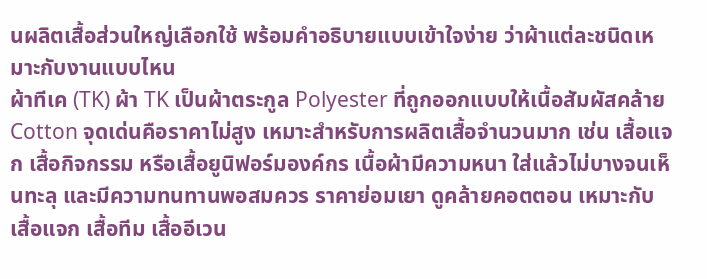นผลิตเสื้อส่วนใหญ่เลือกใช้ พร้อมคำอธิบายแบบเข้าใจง่าย ว่าผ้าแต่ละชนิดเหมาะกับงานแบบไหน
ผ้าทีเค (TK) ผ้า TK เป็นผ้าตระกูล Polyester ที่ถูกออกแบบให้เนื้อสัมผัสคล้าย Cotton จุดเด่นคือราคาไม่สูง เหมาะสำหรับการผลิตเสื้อจำนวนมาก เช่น เสื้อแจก เสื้อกิจกรรม หรือเสื้อยูนิฟอร์มองค์กร เนื้อผ้ามีความหนา ใส่แล้วไม่บางจนเห็นทะลุ และมีความทนทานพอสมควร ราคาย่อมเยา ดูคล้ายคอตตอน เหมาะกับ เสื้อแจก เสื้อทีม เสื้ออีเวน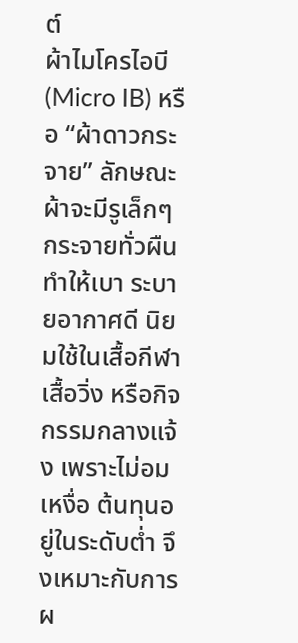ต์
ผ้าไมโครไอบี (Micro IB) หรือ “ผ้าดาวกระจาย” ลักษณะผ้าจะมีรูเล็กๆ กระจายทั่วผืน ทำให้เบา ระบายอากาศดี นิยมใช้ในเสื้อกีฬา เสื้อวิ่ง หรือกิจกรรมกลางแจ้ง เพราะไม่อมเหงื่อ ต้นทุนอยู่ในระดับต่ำ จึงเหมาะกับการผ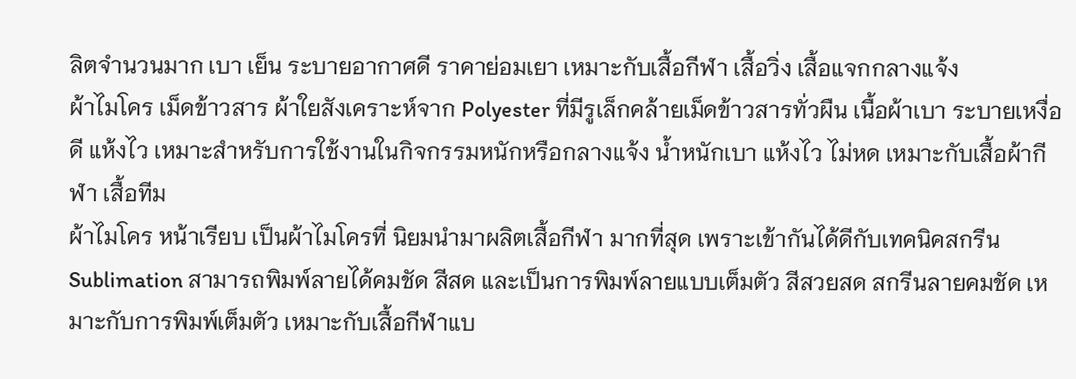ลิตจำนวนมาก เบา เย็น ระบายอากาศดี ราคาย่อมเยา เหมาะกับเสื้อกีฬา เสื้อวิ่ง เสื้อแจกกลางแจ้ง
ผ้าไมโคร เม็ดข้าวสาร ผ้าใยสังเคราะห์จาก Polyester ที่มีรูเล็กคล้ายเม็ดข้าวสารทั่วผืน เนื้อผ้าเบา ระบายเหงื่อดี แห้งไว เหมาะสำหรับการใช้งานในกิจกรรมหนักหรือกลางแจ้ง น้ำหนักเบา แห้งไว ไม่หด เหมาะกับเสื้อผ้ากีฬา เสื้อทีม
ผ้าไมโคร หน้าเรียบ เป็นผ้าไมโครที่ นิยมนำมาผลิตเสื้อกีฬา มากที่สุด เพราะเข้ากันได้ดีกับเทคนิคสกรีน Sublimation สามารถพิมพ์ลายได้คมชัด สีสด และเป็นการพิมพ์ลายแบบเต็มตัว สีสวยสด สกรีนลายคมชัด เหมาะกับการพิมพ์เต็มตัว เหมาะกับเสื้อกีฬาแบ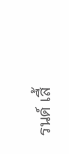รนด์ เสื้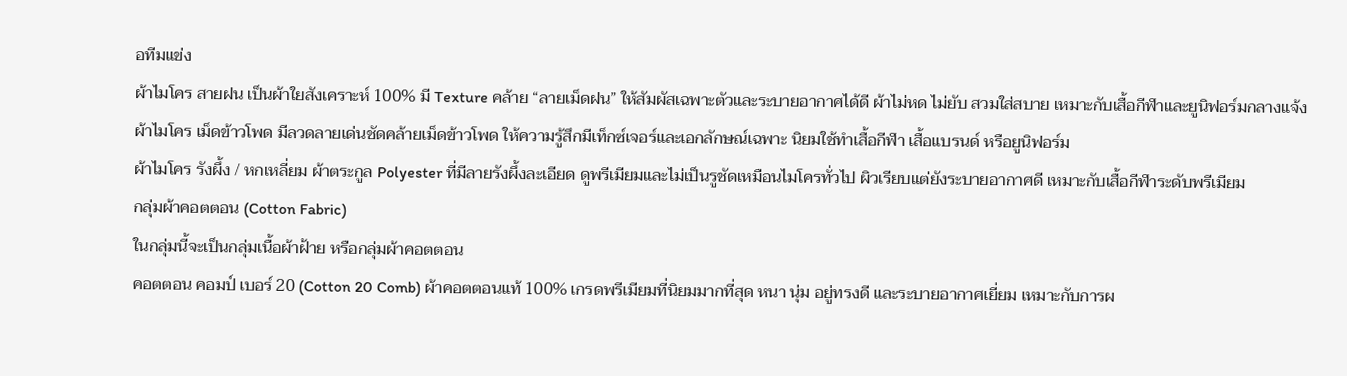อทีมแข่ง
ผ้าไมโคร สายฝน เป็นผ้าใยสังเคราะห์ 100% มี Texture คล้าย “ลายเม็ดฝน” ให้สัมผัสเฉพาะตัวและระบายอากาศได้ดี ผ้าไม่หด ไม่ยับ สวมใส่สบาย เหมาะกับเสื้อกีฬาและยูนิฟอร์มกลางแจ้ง
ผ้าไมโคร เม็ดข้าวโพด มีลวดลายเด่นชัดคล้ายเม็ดข้าวโพด ให้ความรู้สึกมีเท็กซ์เจอร์และเอกลักษณ์เฉพาะ นิยมใช้ทำเสื้อกีฬา เสื้อแบรนด์ หรือยูนิฟอร์ม
ผ้าไมโคร รังผึ้ง / หกเหลี่ยม ผ้าตระกูล Polyester ที่มีลายรังผึ้งละเอียด ดูพรีเมียมและไม่เป็นรูชัดเหมือนไมโครทั่วไป ผิวเรียบแต่ยังระบายอากาศดี เหมาะกับเสื้อกีฬาระดับพรีเมียม
กลุ่มผ้าคอตตอน (Cotton Fabric)
ในกลุ่มนี้จะเป็นกลุ่มเนื้อผ้าฝ้าย หรือกลุ่มผ้าคอตตอน
คอตตอน คอมป์ เบอร์ 20 (Cotton 20 Comb) ผ้าคอตตอนแท้ 100% เกรดพรีเมียมที่นิยมมากที่สุด หนา นุ่ม อยู่ทรงดี และระบายอากาศเยี่ยม เหมาะกับการผ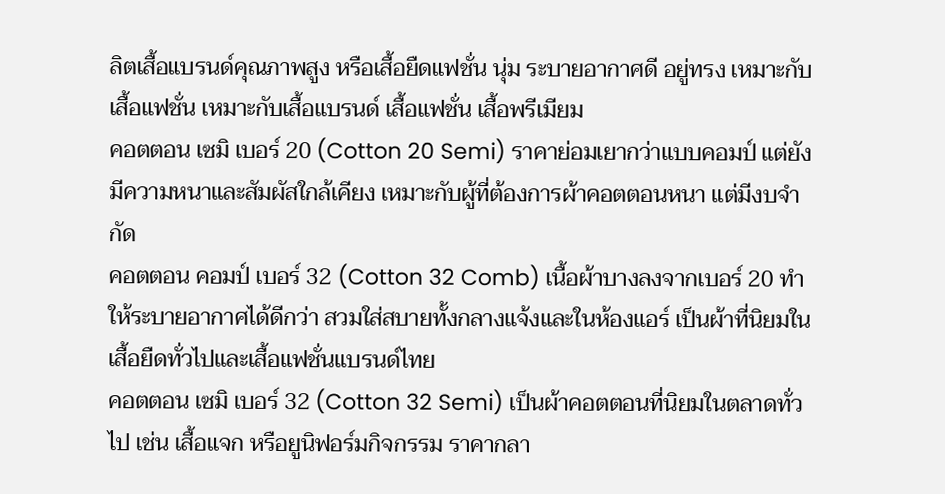ลิตเสื้อแบรนด์คุณภาพสูง หรือเสื้อยืดแฟชั่น นุ่ม ระบายอากาศดี อยู่ทรง เหมาะกับเสื้อแฟชั่น เหมาะกับเสื้อแบรนด์ เสื้อแฟชั่น เสื้อพรีเมียม
คอตตอน เซมิ เบอร์ 20 (Cotton 20 Semi) ราคาย่อมเยากว่าแบบคอมป์ แต่ยังมีความหนาและสัมผัสใกล้เคียง เหมาะกับผู้ที่ต้องการผ้าคอตตอนหนา แต่มีงบจำกัด
คอตตอน คอมป์ เบอร์ 32 (Cotton 32 Comb) เนื้อผ้าบางลงจากเบอร์ 20 ทำให้ระบายอากาศได้ดีกว่า สวมใส่สบายทั้งกลางแจ้งและในห้องแอร์ เป็นผ้าที่นิยมในเสื้อยืดทั่วไปและเสื้อแฟชั่นแบรนด์ไทย
คอตตอน เซมิ เบอร์ 32 (Cotton 32 Semi) เป็นผ้าคอตตอนที่นิยมในตลาดทั่วไป เช่น เสื้อแจก หรือยูนิฟอร์มกิจกรรม ราคากลา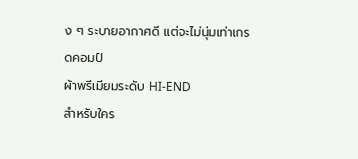ง ๆ ระบายอากาศดี แต่จะไม่นุ่มเท่าเกรดคอมป์
ผ้าพรีเมียมระดับ HI-END
สำหรับใคร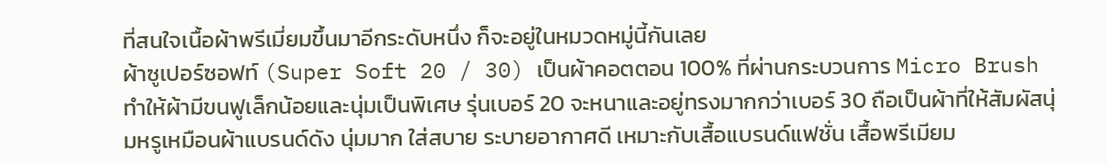ที่สนใจเนื้อผ้าพรีเมี่ยมขึ้นมาอีกระดับหนึ่ง ก็จะอยู่ในหมวดหมู่นี้กันเลย
ผ้าซูเปอร์ซอฟท์ (Super Soft 20 / 30) เป็นผ้าคอตตอน 100% ที่ผ่านกระบวนการ Micro Brush ทำให้ผ้ามีขนฟูเล็กน้อยและนุ่มเป็นพิเศษ รุ่นเบอร์ 20 จะหนาและอยู่ทรงมากกว่าเบอร์ 30 ถือเป็นผ้าที่ให้สัมผัสนุ่มหรูเหมือนผ้าแบรนด์ดัง นุ่มมาก ใส่สบาย ระบายอากาศดี เหมาะกับเสื้อแบรนด์แฟชั่น เสื้อพรีเมียม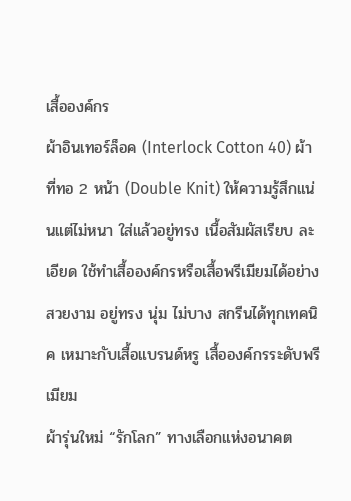เสื้อองค์กร
ผ้าอินเทอร์ล็อค (Interlock Cotton 40) ผ้าที่ทอ 2 หน้า (Double Knit) ให้ความรู้สึกแน่นแต่ไม่หนา ใส่แล้วอยู่ทรง เนื้อสัมผัสเรียบ ละเอียด ใช้ทำเสื้อองค์กรหรือเสื้อพรีเมียมได้อย่างสวยงาม อยู่ทรง นุ่ม ไม่บาง สกรีนได้ทุกเทคนิค เหมาะกับเสื้อแบรนด์หรู เสื้อองค์กรระดับพรีเมียม
ผ้ารุ่นใหม่ “รักโลก” ทางเลือกแห่งอนาคต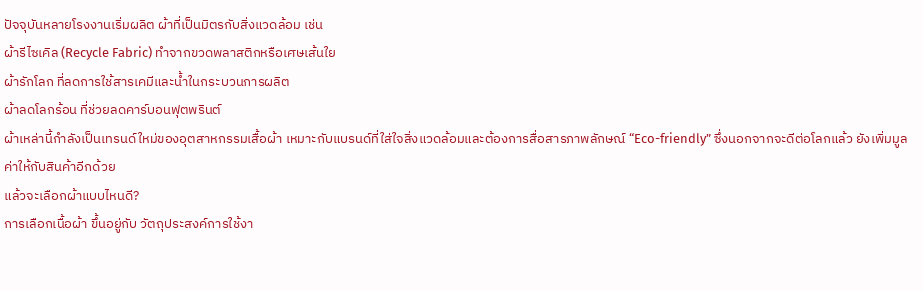ปัจจุบันหลายโรงงานเริ่มผลิต ผ้าที่เป็นมิตรกับสิ่งแวดล้อม เช่น
ผ้ารีไซเคิล (Recycle Fabric) ทำจากขวดพลาสติกหรือเศษเส้นใย
ผ้ารักโลก ที่ลดการใช้สารเคมีและน้ำในกระบวนการผลิต
ผ้าลดโลกร้อน ที่ช่วยลดคาร์บอนฟุตพรินต์
ผ้าเหล่านี้กำลังเป็นเทรนด์ใหม่ของอุตสาหกรรมเสื้อผ้า เหมาะกับแบรนด์ที่ใส่ใจสิ่งแวดล้อมและต้องการสื่อสารภาพลักษณ์ “Eco-friendly” ซึ่งนอกจากจะดีต่อโลกแล้ว ยังเพิ่มมูลค่าให้กับสินค้าอีกด้วย
แล้วจะเลือกผ้าแบบไหนดี?
การเลือกเนื้อผ้า ขึ้นอยู่กับ วัตถุประสงค์การใช้งา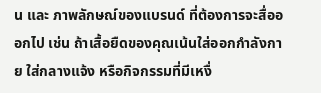น และ ภาพลักษณ์ของแบรนด์ ที่ต้องการจะสื่อออกไป เช่น ถ้าเสื้อยืดของคุณเน้นใส่ออกกำลังกาย ใส่กลางแจ้ง หรือกิจกรรมที่มีเหงื่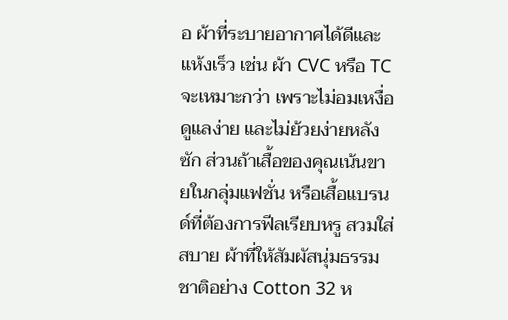อ ผ้าที่ระบายอากาศได้ดีและแห้งเร็ว เช่น ผ้า CVC หรือ TC จะเหมาะกว่า เพราะไม่อมเหงื่อ ดูแลง่าย และไม่ย้วยง่ายหลังซัก ส่วนถ้าเสื้อของคุณเน้นขายในกลุ่มแฟชั่น หรือเสื้อแบรนด์ที่ต้องการฟีลเรียบหรู สวมใส่สบาย ผ้าที่ให้สัมผัสนุ่มธรรมชาติอย่าง Cotton 32 ห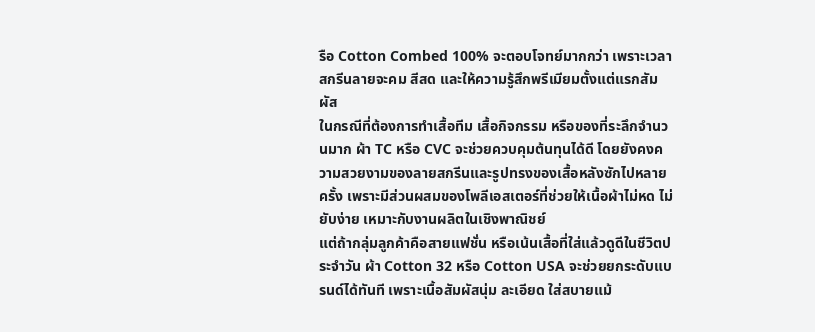รือ Cotton Combed 100% จะตอบโจทย์มากกว่า เพราะเวลาสกรีนลายจะคม สีสด และให้ความรู้สึกพรีเมียมตั้งแต่แรกสัมผัส
ในกรณีที่ต้องการทำเสื้อทีม เสื้อกิจกรรม หรือของที่ระลึกจำนวนมาก ผ้า TC หรือ CVC จะช่วยควบคุมต้นทุนได้ดี โดยยังคงความสวยงามของลายสกรีนและรูปทรงของเสื้อหลังซักไปหลายครั้ง เพราะมีส่วนผสมของโพลีเอสเตอร์ที่ช่วยให้เนื้อผ้าไม่หด ไม่ยับง่าย เหมาะกับงานผลิตในเชิงพาณิชย์
แต่ถ้ากลุ่มลูกค้าคือสายแฟชั่น หรือเน้นเสื้อที่ใส่แล้วดูดีในชีวิตประจำวัน ผ้า Cotton 32 หรือ Cotton USA จะช่วยยกระดับแบรนด์ได้ทันที เพราะเนื้อสัมผัสนุ่ม ละเอียด ใส่สบายแม้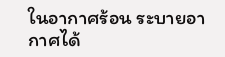ในอากาศร้อน ระบายอากาศได้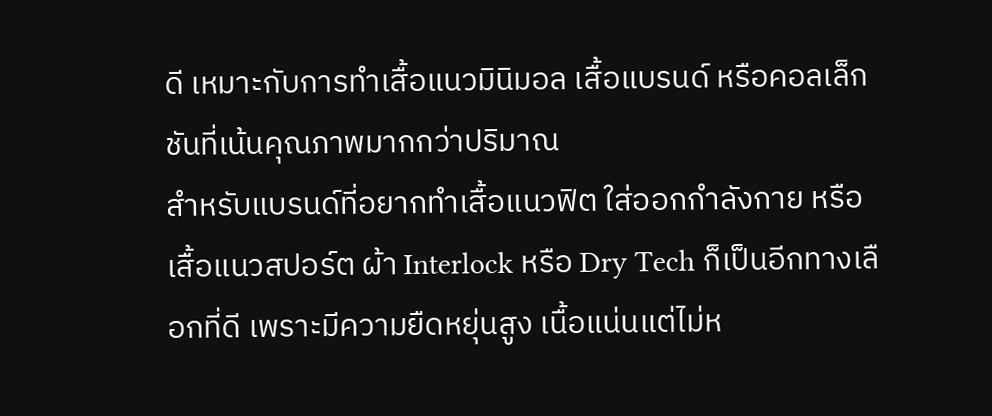ดี เหมาะกับการทำเสื้อแนวมินิมอล เสื้อแบรนด์ หรือคอลเล็กชันที่เน้นคุณภาพมากกว่าปริมาณ
สำหรับแบรนด์ที่อยากทำเสื้อแนวฟิต ใส่ออกกำลังกาย หรือเสื้อแนวสปอร์ต ผ้า Interlock หรือ Dry Tech ก็เป็นอีกทางเลือกที่ดี เพราะมีความยืดหยุ่นสูง เนื้อแน่นแต่ไม่ห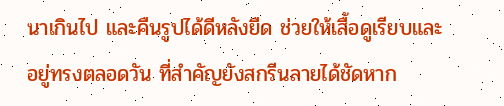นาเกินไป และคืนรูปได้ดีหลังยืด ช่วยให้เสื้อดูเรียบและอยู่ทรงตลอดวัน ที่สำคัญยังสกรีนลายได้ชัดหาก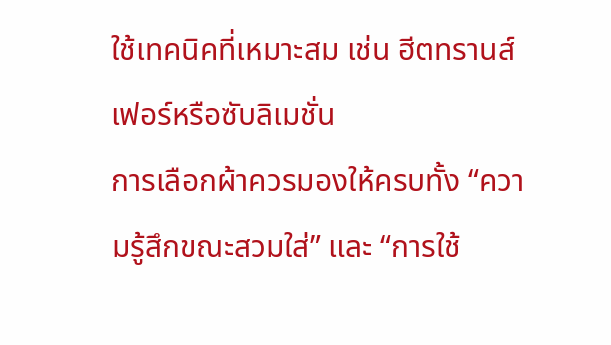ใช้เทคนิคที่เหมาะสม เช่น ฮีตทรานส์เฟอร์หรือซับลิเมชั่น
การเลือกผ้าควรมองให้ครบทั้ง “ความรู้สึกขณะสวมใส่” และ “การใช้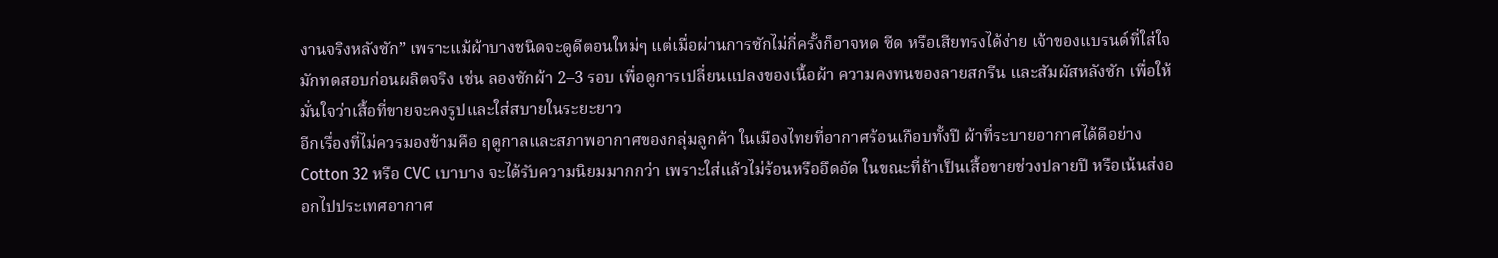งานจริงหลังซัก” เพราะแม้ผ้าบางชนิดจะดูดีตอนใหม่ๆ แต่เมื่อผ่านการซักไม่กี่ครั้งก็อาจหด ซีด หรือเสียทรงได้ง่าย เจ้าของแบรนด์ที่ใส่ใจมักทดสอบก่อนผลิตจริง เช่น ลองซักผ้า 2–3 รอบ เพื่อดูการเปลี่ยนแปลงของเนื้อผ้า ความคงทนของลายสกรีน และสัมผัสหลังซัก เพื่อให้มั่นใจว่าเสื้อที่ขายจะคงรูปและใส่สบายในระยะยาว
อีกเรื่องที่ไม่ควรมองข้ามคือ ฤดูกาลและสภาพอากาศของกลุ่มลูกค้า ในเมืองไทยที่อากาศร้อนเกือบทั้งปี ผ้าที่ระบายอากาศได้ดีอย่าง Cotton 32 หรือ CVC เบาบาง จะได้รับความนิยมมากกว่า เพราะใส่แล้วไม่ร้อนหรืออึดอัด ในขณะที่ถ้าเป็นเสื้อขายช่วงปลายปี หรือเน้นส่งออกไปประเทศอากาศ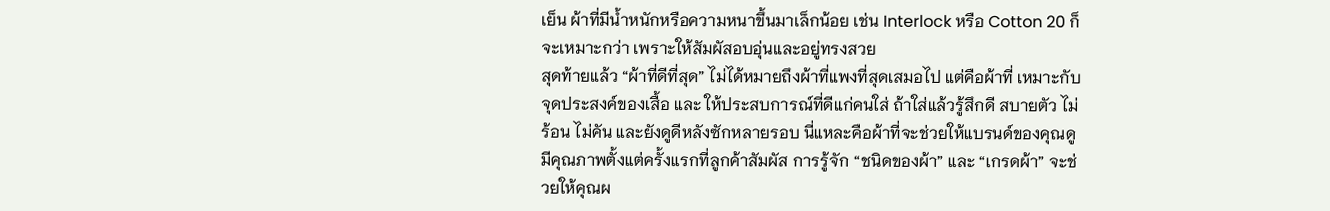เย็น ผ้าที่มีน้ำหนักหรือความหนาขึ้นมาเล็กน้อย เช่น Interlock หรือ Cotton 20 ก็จะเหมาะกว่า เพราะให้สัมผัสอบอุ่นและอยู่ทรงสวย
สุดท้ายแล้ว “ผ้าที่ดีที่สุด” ไม่ได้หมายถึงผ้าที่แพงที่สุดเสมอไป แต่คือผ้าที่ เหมาะกับจุดประสงค์ของเสื้อ และ ให้ประสบการณ์ที่ดีแก่คนใส่ ถ้าใส่แล้วรู้สึกดี สบายตัว ไม่ร้อน ไม่คัน และยังดูดีหลังซักหลายรอบ นี่แหละคือผ้าที่จะช่วยให้แบรนด์ของคุณดูมีคุณภาพตั้งแต่ครั้งแรกที่ลูกค้าสัมผัส การรู้จัก “ชนิดของผ้า” และ “เกรดผ้า” จะช่วยให้คุณผ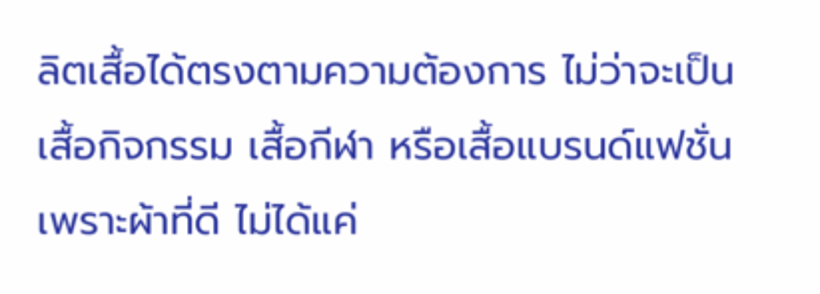ลิตเสื้อได้ตรงตามความต้องการ ไม่ว่าจะเป็นเสื้อกิจกรรม เสื้อกีฬา หรือเสื้อแบรนด์แฟชั่น เพราะผ้าที่ดี ไม่ได้แค่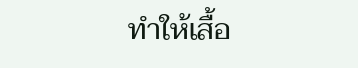ทำให้เสื้อ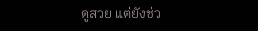ดูสวย แต่ยังช่ว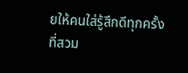ยให้คนใส่รู้สึกดีทุกครั้งที่สวม